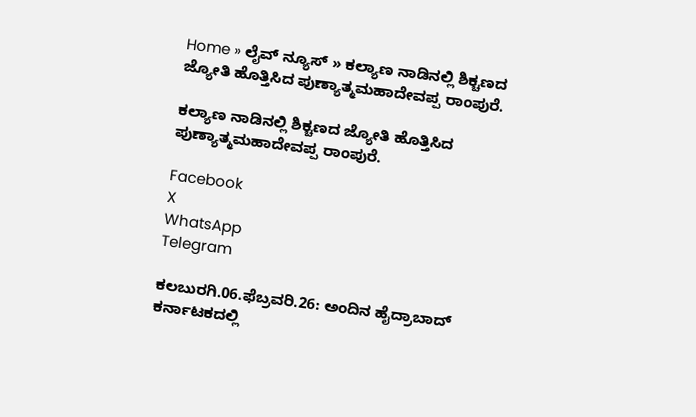Home » ಲೈವ್ ನ್ಯೂಸ್ » ಕಲ್ಯಾಣ ನಾಡಿನಲ್ಲಿ ಶಿಕ್ಚಣದ ಜ್ಯೋತಿ ಹೊತ್ತಿಸಿದ ಪುಣ್ಯಾತ್ಮಮಹಾದೇವಪ್ಪ ರಾಂಪುರೆ.

ಕಲ್ಯಾಣ ನಾಡಿನಲ್ಲಿ ಶಿಕ್ಚಣದ ಜ್ಯೋತಿ ಹೊತ್ತಿಸಿದ ಪುಣ್ಯಾತ್ಮಮಹಾದೇವಪ್ಪ ರಾಂಪುರೆ.

Facebook
X
WhatsApp
Telegram

ಕಲಬುರಗಿ.06.ಫೆಬ್ರವರಿ.26: ಅಂದಿನ ಹೈದ್ರಾಬಾದ್ ಕರ್ನಾಟಕದಲ್ಲಿ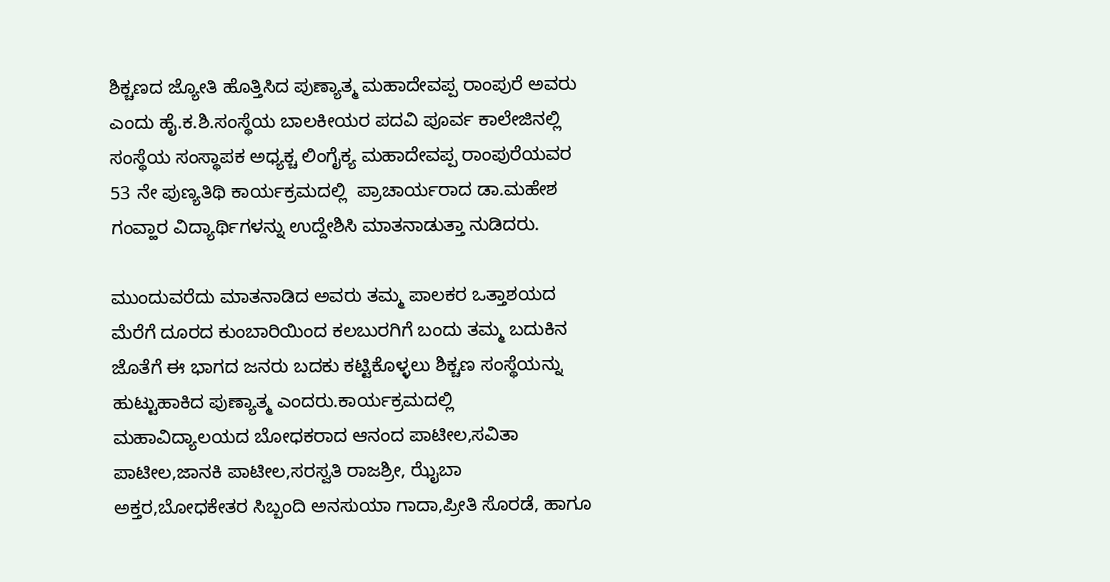ಶಿಕ್ಚಣದ ಜ್ಯೋತಿ ಹೊತ್ತಿಸಿದ ಪುಣ್ಯಾತ್ಮ ಮಹಾದೇವಪ್ಪ ರಾಂಪುರೆ ಅವರು ಎಂದು ಹೈ.ಕ.ಶಿ.ಸಂಸ್ಥೆಯ ಬಾಲಕೀಯರ ಪದವಿ ಪೂರ್ವ ಕಾಲೇಜಿನಲ್ಲಿ ಸಂಸ್ಥೆಯ ಸಂಸ್ಥಾಪಕ ಅಧ್ಯಕ್ಚ ಲಿಂಗೈಕ್ಯ ಮಹಾದೇವಪ್ಪ ರಾಂಪುರೆಯವರ 53 ನೇ ಪುಣ್ಯತಿಥಿ ಕಾರ್ಯಕ್ರಮದಲ್ಲಿ  ಪ್ರಾಚಾರ್ಯರಾದ ಡಾ.ಮಹೇಶ ಗಂವ್ಹಾರ ವಿದ್ಯಾರ್ಥಿಗಳನ್ನು ಉದ್ದೇಶಿಸಿ ಮಾತನಾಡುತ್ತಾ ನುಡಿದರು.

ಮುಂದುವರೆದು ಮಾತನಾಡಿದ ಅವರು ತಮ್ಮ ಪಾಲಕರ ಒತ್ತಾಶಯದ ಮೆರೆಗೆ ದೂರದ ಕುಂಬಾರಿಯಿಂದ ಕಲಬುರಗಿಗೆ ಬಂದು ತಮ್ಮ ಬದುಕಿನ ಜೊತೆಗೆ ಈ ಭಾಗದ ಜನರು ಬದಕು ಕಟ್ಟಿಕೊಳ್ಳಲು ಶಿಕ್ಚಣ ಸಂಸ್ಥೆಯನ್ನು ಹುಟ್ಟುಹಾಕಿದ ಪುಣ್ಯಾತ್ಮ ಎಂದರು.ಕಾರ್ಯಕ್ರಮದಲ್ಲಿ ಮಹಾವಿದ್ಯಾಲಯದ ಬೋಧಕರಾದ ಆನಂದ ಪಾಟೀಲ,ಸವಿತಾ ಪಾಟೀಲ,ಜಾನಕಿ ಪಾಟೀಲ,ಸರಸ್ವತಿ ರಾಜಶ್ರೀ, ಝೈಬಾ ಅಕ್ತರ,ಬೋಧಕೇತರ ಸಿಬ್ಬಂದಿ ಅನಸುಯಾ ಗಾದಾ,ಪ್ರೀತಿ ಸೊರಡೆ, ಹಾಗೂ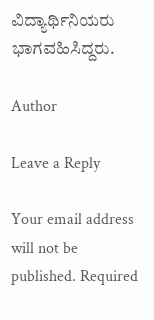ವಿದ್ಯಾರ್ಥಿನಿಯರು ಭಾಗವಹಿಸಿದ್ದರು.

Author

Leave a Reply

Your email address will not be published. Required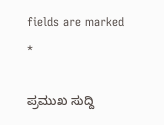fields are marked *

ಪ್ರಮುಖ ಸುದ್ದಿ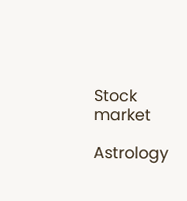Stock market

Astrology